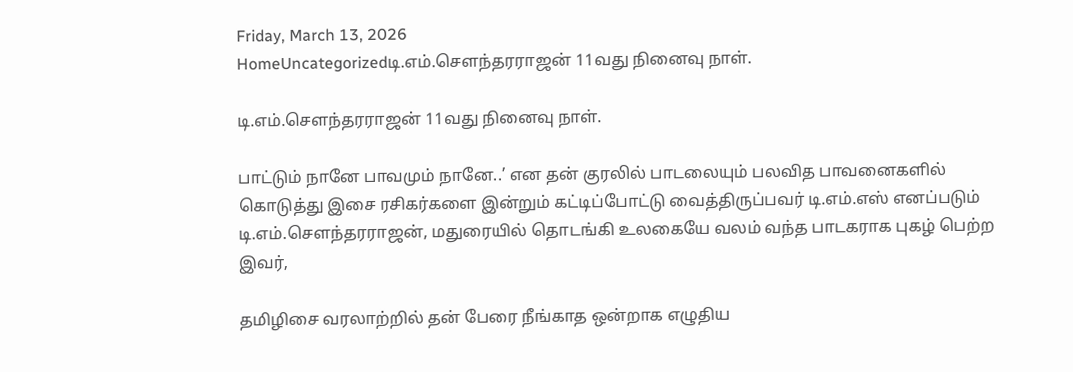Friday, March 13, 2026
HomeUncategorizedடி.எம்.சௌந்தரராஜன் 11வது நினைவு நாள்.

டி.எம்.சௌந்தரராஜன் 11வது நினைவு நாள்.

பாட்டும் நானே பாவமும் நானே..’ என தன் குரலில் பாடலையும் பலவித பாவனைகளில் கொடுத்து இசை ரசிகர்களை இன்றும் கட்டிப்போட்டு வைத்திருப்பவர் டி.எம்.எஸ் எனப்படும் டி.எம்.சௌந்தரராஜன், மதுரையில் தொடங்கி உலகையே வலம் வந்த பாடகராக புகழ் பெற்ற இவர்,

தமிழிசை வரலாற்றில் தன் பேரை நீங்காத ஒன்றாக எழுதிய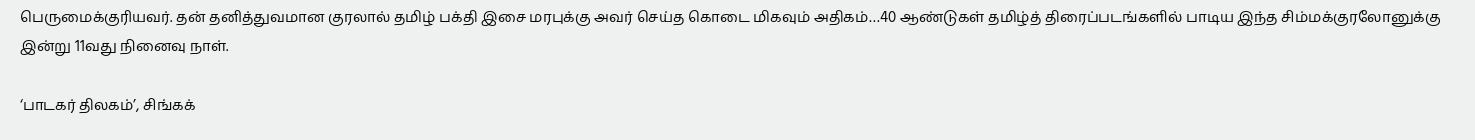பெருமைக்குரியவர். தன் தனித்துவமான குரலால் தமிழ் பக்தி இசை மரபுக்கு அவர் செய்த கொடை மிகவும் அதிகம்…40 ஆண்டுகள் தமிழ்த் திரைப்படங்களில் பாடிய இந்த சிம்மக்குரலோனுக்கு இன்று 11வது நினைவு நாள்.

‘பாடகர் திலகம்’, சிங்கக்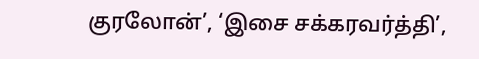குரலோன்’, ‘இசை சக்கரவர்த்தி’,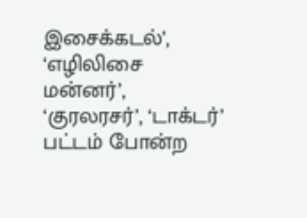இசைக்கடல்’, ‘எழிலிசை மன்னர்’, ‘குரலரசர்’, ‘டாக்டர்’ பட்டம் போன்ற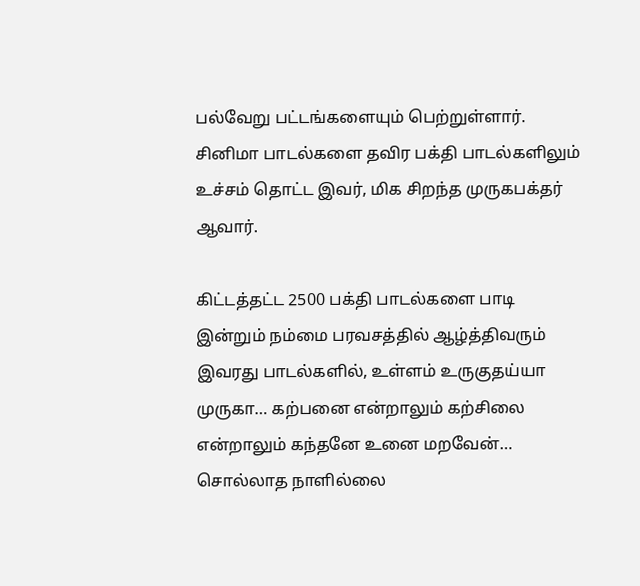பல்வேறு பட்டங்களையும் பெற்றுள்ளார். சினிமா பாடல்களை தவிர பக்தி பாடல்களிலும் உச்சம் தொட்ட இவர், மிக சிறந்த முருகபக்தர் ஆவார்.

கிட்டத்தட்ட 2500 பக்தி பாடல்களை பாடி இன்றும் நம்மை பரவசத்தில் ஆழ்த்திவரும் இவரது பாடல்களில், உள்ளம் உருகுதய்யா முருகா… கற்பனை என்றாலும் கற்சிலை என்றாலும் கந்தனே உனை மறவேன்… சொல்லாத நாளில்லை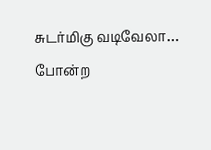சுடர்மிகு வடிவேலா… போன்ற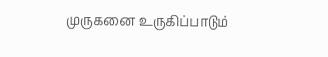முருகனை உருகிப்பாடும்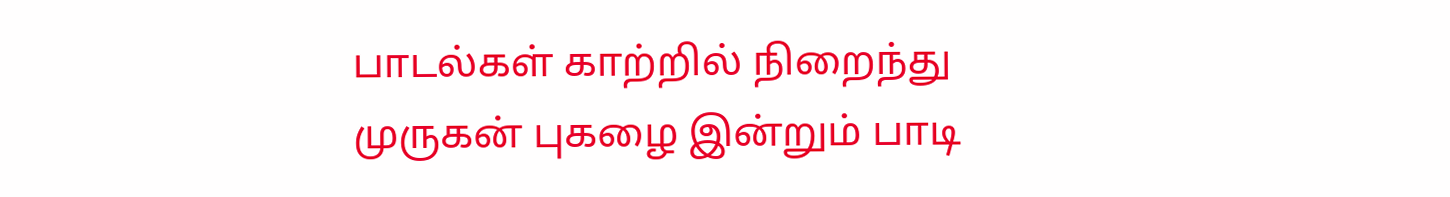பாடல்கள் காற்றில் நிறைந்து முருகன் புகழை இன்றும் பாடி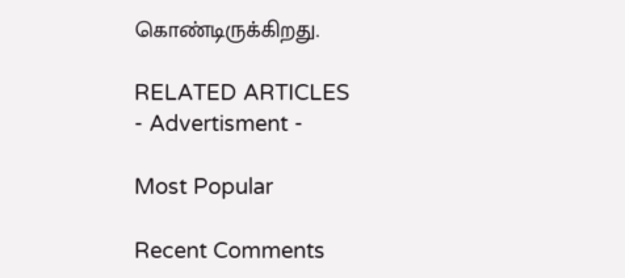கொண்டிருக்கிறது.

RELATED ARTICLES
- Advertisment -

Most Popular

Recent Comments